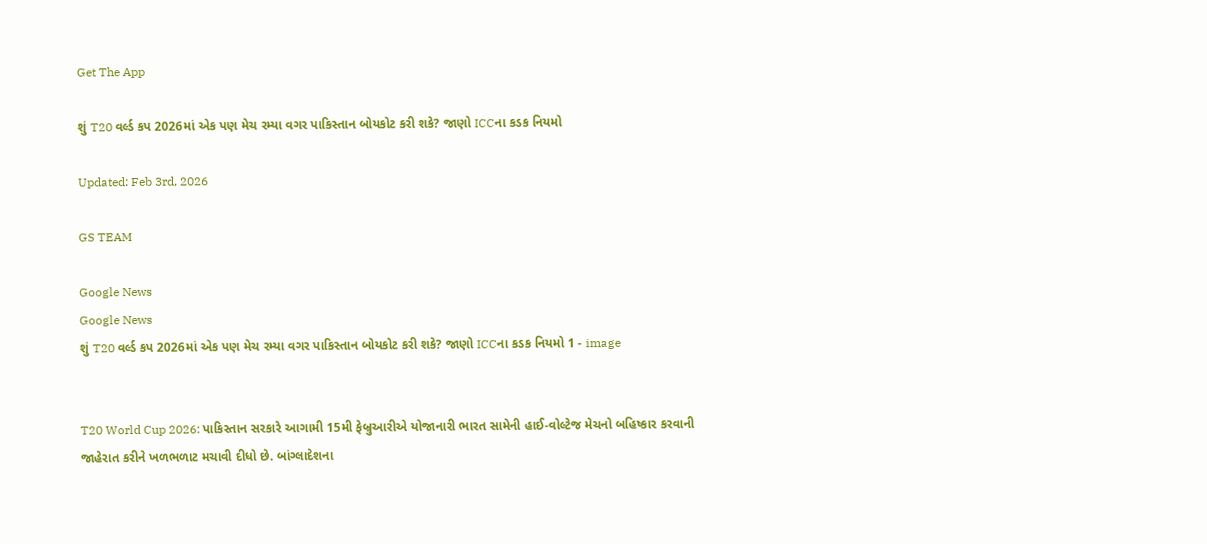Get The App

શું T20 વર્લ્ડ કપ 2026માં એક પણ મેચ રમ્યા વગર પાકિસ્તાન બોયકોટ કરી શકે? જાણો ICCના કડક નિયમો

Updated: Feb 3rd, 2026

GS TEAM

Google News
Google News
શું T20 વર્લ્ડ કપ 2026માં એક પણ મેચ રમ્યા વગર પાકિસ્તાન બોયકોટ કરી શકે? જાણો ICCના કડક નિયમો 1 - image


T20 World Cup 2026: પાકિસ્તાન સરકારે આગામી 15મી ફેબ્રુઆરીએ યોજાનારી ભારત સામેની હાઈ-વોલ્ટેજ મેચનો બહિષ્કાર કરવાની જાહેરાત કરીને ખળભળાટ મચાવી દીધો છે. બાંગ્લાદેશના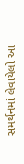સમર્થનમાં લેવાયેલો આ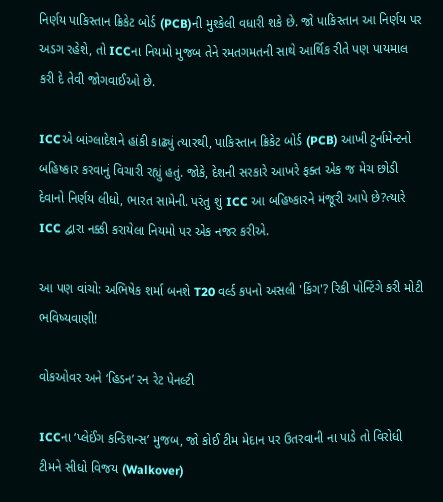નિર્ણય પાકિસ્તાન ક્રિકેટ બોર્ડ (PCB)ની મુશ્કેલી વધારી શકે છે. જો પાકિસ્તાન આ નિર્ણય પર અડગ રહેશે, તો ICCના નિયમો મુજબ તેને રમતગમતની સાથે આર્થિક રીતે પણ પાયમાલ કરી દે તેવી જોગવાઈઓ છે.

ICCએ બાંગ્લાદેશને હાંકી કાઢ્યું ત્યારથી, પાકિસ્તાન ક્રિકેટ બોર્ડ (PCB) આખી ટુર્નામેન્ટનો બહિષ્કાર કરવાનું વિચારી રહ્યું હતું. જોકે, દેશની સરકારે આખરે ફક્ત એક જ મેચ છોડી દેવાનો નિર્ણય લીધો, ભારત સામેની. પરંતુ શું ICC આ બહિષ્કારને મંજૂરી આપે છે?ત્યારે ICC દ્વારા નક્કી કરાયેલા નિયમો પર એક નજર કરીએ.

આ પણ વાંચો: અભિષેક શર્મા બનશે T20 વર્લ્ડ કપનો અસલી 'કિંગ'? રિકી પોન્ટિંગે કરી મોટી ભવિષ્યવાણી!

વોકઓવર અને ‘હિડન’ રન રેટ પેનલ્ટી

ICCના ‘પ્લેઈંગ કન્ડિશન્સ’ મુજબ, જો કોઈ ટીમ મેદાન પર ઉતરવાની ના પાડે તો વિરોધી ટીમને સીધો વિજય (Walkover)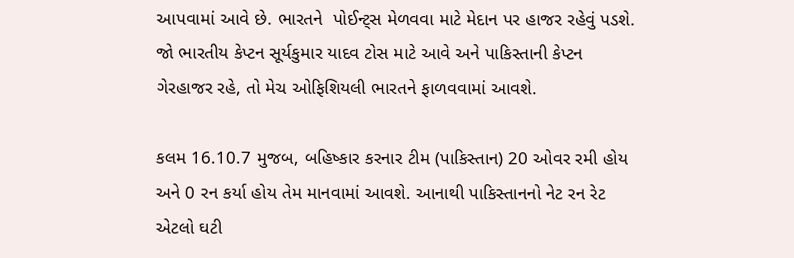આપવામાં આવે છે. ભારતને  પોઈન્ટ્સ મેળવવા માટે મેદાન પર હાજર રહેવું પડશે. જો ભારતીય કેપ્ટન સૂર્યકુમાર યાદવ ટોસ માટે આવે અને પાકિસ્તાની કેપ્ટન ગેરહાજર રહે, તો મેચ ઓફિશિયલી ભારતને ફાળવવામાં આવશે.

કલમ 16.10.7 મુજબ, બહિષ્કાર કરનાર ટીમ (પાકિસ્તાન) 20 ઓવર રમી હોય અને 0 રન કર્યા હોય તેમ માનવામાં આવશે. આનાથી પાકિસ્તાનનો નેટ રન રેટ એટલો ઘટી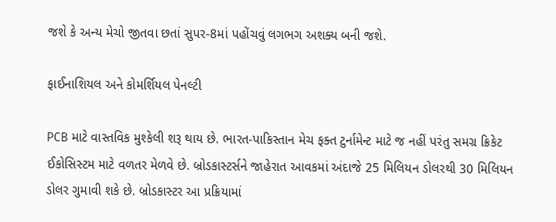જશે કે અન્ય મેચો જીતવા છતાં સુપર-8માં પહોંચવું લગભગ અશક્ય બની જશે.

ફાઈનાશિયલ અને કોમર્શિયલ પેનલ્ટી

PCB માટે વાસ્તવિક મુશ્કેલી શરૂ થાય છે. ભારત-પાકિસ્તાન મેચ ફક્ત ટુર્નામેન્ટ માટે જ નહીં પરંતુ સમગ્ર ક્રિકેટ ઈકોસિસ્ટમ માટે વળતર મેળવે છે. બ્રોડકાસ્ટર્સને જાહેરાત આવકમાં અંદાજે 25 મિલિયન ડોલરથી 30 મિલિયન ડોલર ગુમાવી શકે છે. બ્રોડકાસ્ટર આ પ્રક્રિયામાં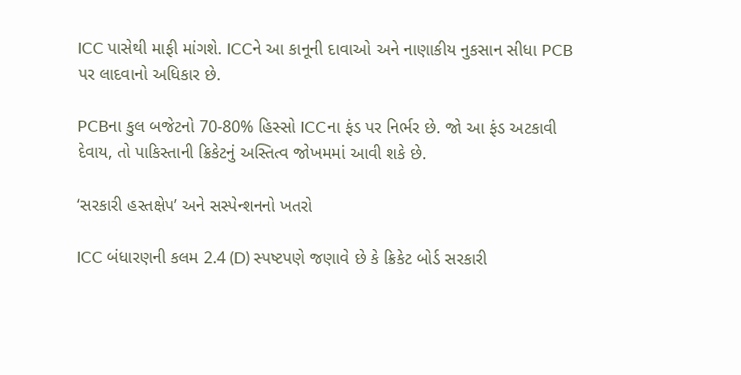ICC પાસેથી માફી માંગશે. ICCને આ કાનૂની દાવાઓ અને નાણાકીય નુકસાન સીધા PCB પર લાદવાનો અધિકાર છે.

PCBના કુલ બજેટનો 70-80% હિસ્સો ICCના ફંડ પર નિર્ભર છે. જો આ ફંડ અટકાવી દેવાય, તો પાકિસ્તાની ક્રિકેટનું અસ્તિત્વ જોખમમાં આવી શકે છે.

‘સરકારી હસ્તક્ષેપ’ અને સસ્પેન્શનનો ખતરો

ICC બંધારણની કલમ 2.4 (D) સ્પષ્ટપણે જણાવે છે કે ક્રિકેટ બોર્ડ સરકારી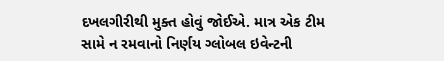દખલગીરીથી મુક્ત હોવું જોઈએ. માત્ર એક ટીમ સામે ન રમવાનો નિર્ણય ગ્લોબલ ઇવેન્ટની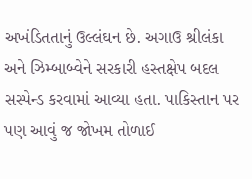અખંડિતતાનું ઉલ્લંઘન છે. અગાઉ શ્રીલંકા અને ઝિમ્બાબ્વેને સરકારી હસ્તક્ષેપ બદલ સસ્પેન્ડ કરવામાં આવ્યા હતા. પાકિસ્તાન પર પણ આવું જ જોખમ તોળાઈ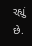રહ્યું છે.